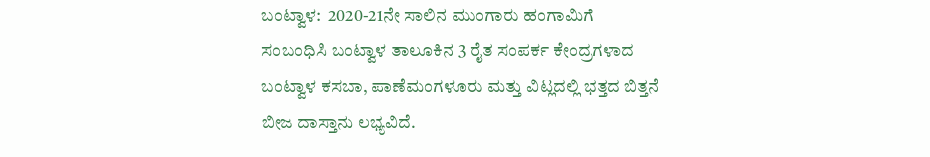ಬಂಟ್ವಾಳ:  2020-21ನೇ ಸಾಲಿನ ಮುಂಗಾರು ಹಂಗಾಮಿಗೆ ಸಂಬಂಧಿಸಿ ಬಂಟ್ವಾಳ ತಾಲೂಕಿನ 3 ರೈತ ಸಂಪರ್ಕ ಕೇಂದ್ರಗಳಾದ ಬಂಟ್ವಾಳ ಕಸಬಾ, ಪಾಣೆಮಂಗಳೂರು ಮತ್ತು ವಿಟ್ಲದಲ್ಲಿ ಭತ್ತದ ಬಿತ್ತನೆ ಬೀಜ ದಾಸ್ತಾನು ಲಭ್ಯವಿದೆ.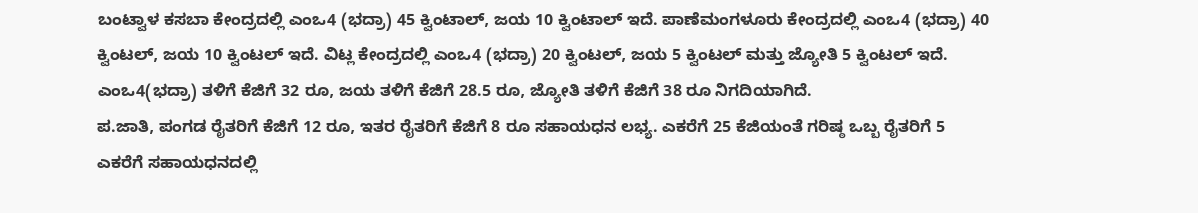ಬಂಟ್ವಾಳ ಕಸಬಾ ಕೇಂದ್ರದಲ್ಲಿ ಎಂಒ4 (ಭದ್ರಾ) 45 ಕ್ವಿಂಟಾಲ್, ಜಯ 10 ಕ್ವಿಂಟಾಲ್ ಇದೆ. ಪಾಣೆಮಂಗಳೂರು ಕೇಂದ್ರದಲ್ಲಿ ಎಂಒ4 (ಭದ್ರಾ) 40 ಕ್ವಿಂಟಲ್, ಜಯ 10 ಕ್ವಿಂಟಲ್ ಇದೆ. ವಿಟ್ಲ ಕೇಂದ್ರದಲ್ಲಿ ಎಂಒ4 (ಭದ್ರಾ) 20 ಕ್ವಿಂಟಲ್, ಜಯ 5 ಕ್ವಿಂಟಲ್ ಮತ್ತು ಜ್ಯೋತಿ 5 ಕ್ವಿಂಟಲ್ ಇದೆ. ಎಂಒ4(ಭದ್ರಾ) ತಳಿಗೆ ಕೆಜಿಗೆ 32 ರೂ, ಜಯ ತಳಿಗೆ ಕೆಜಿಗೆ 28.5 ರೂ, ಜ್ಯೋತಿ ತಳಿಗೆ ಕೆಜಿಗೆ 38 ರೂ ನಿಗದಿಯಾಗಿದೆ.
ಪ.ಜಾತಿ, ಪಂಗಡ ರೈತರಿಗೆ ಕೆಜಿಗೆ 12 ರೂ, ಇತರ ರೈತರಿಗೆ ಕೆಜಿಗೆ 8 ರೂ ಸಹಾಯಧನ ಲಭ್ಯ. ಎಕರೆಗೆ 25 ಕೆಜಿಯಂತೆ ಗರಿಷ್ಠ ಒಬ್ಬ ರೈತರಿಗೆ 5 ಎಕರೆಗೆ ಸಹಾಯಧನದಲ್ಲಿ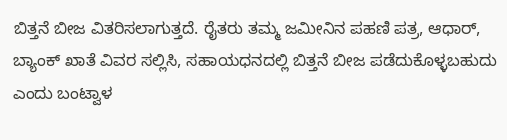ಬಿತ್ತನೆ ಬೀಜ ವಿತರಿಸಲಾಗುತ್ತದೆ. ರೈತರು ತಮ್ಮ ಜಮೀನಿನ ಪಹಣಿ ಪತ್ರ, ಆಧಾರ್, ಬ್ಯಾಂಕ್ ಖಾತೆ ವಿವರ ಸಲ್ಲಿಸಿ, ಸಹಾಯಧನದಲ್ಲಿ ಬಿತ್ತನೆ ಬೀಜ ಪಡೆದುಕೊಳ್ಳಬಹುದು ಎಂದು ಬಂಟ್ವಾಳ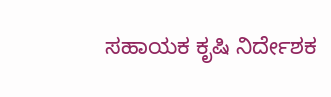ಸಹಾಯಕ ಕೃಷಿ ನಿರ್ದೇಶಕ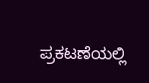ಪ್ರಕಟಣೆಯಲ್ಲಿ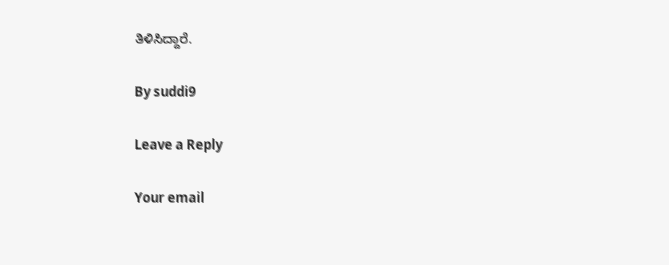ತಿಳಿಸಿದ್ದಾರೆ.

By suddi9

Leave a Reply

Your email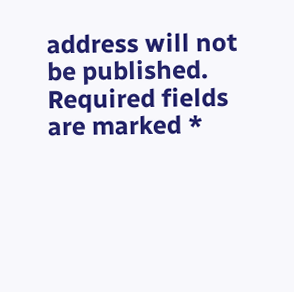address will not be published. Required fields are marked *